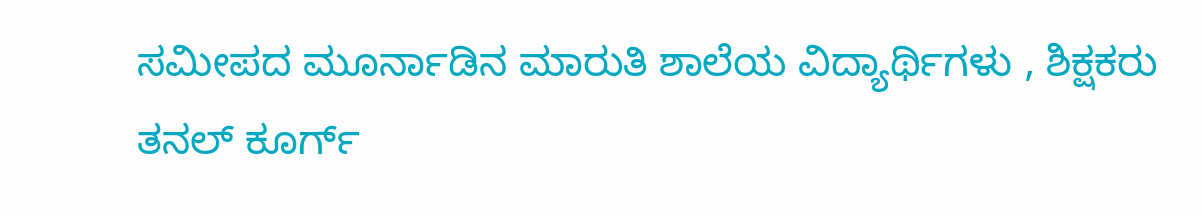ಸಮೀಪದ ಮೂರ್ನಾಡಿನ ಮಾರುತಿ ಶಾಲೆಯ ವಿದ್ಯಾರ್ಥಿಗಳು , ಶಿಕ್ಷಕರು ತನಲ್ ಕೂರ್ಗ್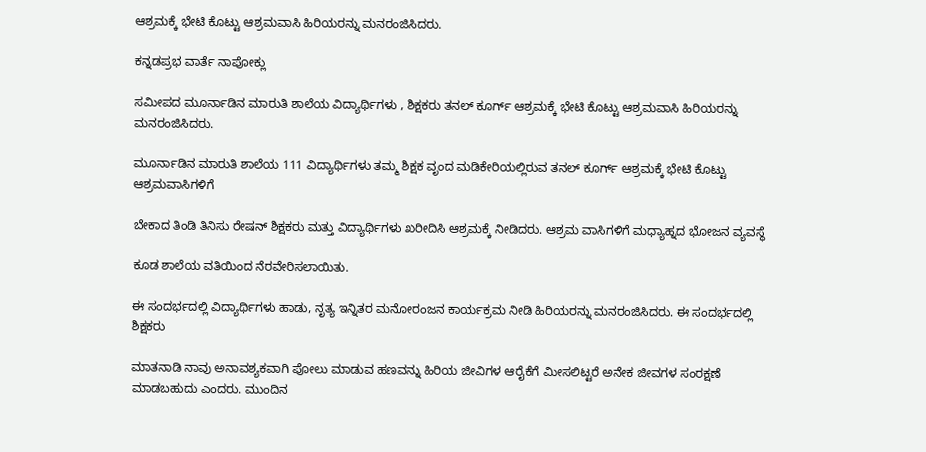ಆಶ್ರಮಕ್ಕೆ ಭೇಟಿ ಕೊಟ್ಟು ಆಶ್ರಮವಾಸಿ ಹಿರಿಯರನ್ನು ಮನರಂಜಿಸಿದರು.

ಕನ್ನಡಪ್ರಭ ವಾರ್ತೆ ನಾಪೋಕ್ಲು

ಸಮೀಪದ ಮೂರ್ನಾಡಿನ ಮಾರುತಿ ಶಾಲೆಯ ವಿದ್ಯಾರ್ಥಿಗಳು , ಶಿಕ್ಷಕರು ತನಲ್ ಕೂರ್ಗ್ ಆಶ್ರಮಕ್ಕೆ ಭೇಟಿ ಕೊಟ್ಟು ಆಶ್ರಮವಾಸಿ ಹಿರಿಯರನ್ನು ಮನರಂಜಿಸಿದರು.

ಮೂರ್ನಾಡಿನ ಮಾರುತಿ ಶಾಲೆಯ 111 ವಿದ್ಯಾರ್ಥಿಗಳು ತಮ್ಮ ಶಿಕ್ಷಕ ವೃಂದ ಮಡಿಕೇರಿಯಲ್ಲಿರುವ ತನಲ್ ಕೂರ್ಗ್ ಆಶ್ರಮಕ್ಕೆ ಭೇಟಿ ಕೊಟ್ಟು ಆಶ್ರಮವಾಸಿಗಳಿಗೆ

ಬೇಕಾದ ತಿಂಡಿ ತಿನಿಸು ರೇಷನ್ ಶಿಕ್ಷಕರು ಮತ್ತು ವಿದ್ಯಾರ್ಥಿಗಳು ಖರೀದಿಸಿ ಆಶ್ರಮಕ್ಕೆ ನೀಡಿದರು. ಆಶ್ರಮ ವಾಸಿಗಳಿಗೆ ಮಧ್ಯಾಹ್ನದ ಭೋಜನ ವ್ಯವಸ್ಥೆ

ಕೂಡ ಶಾಲೆಯ ವತಿಯಿಂದ ನೆರವೇರಿಸಲಾಯಿತು.

ಈ ಸಂದರ್ಭದಲ್ಲಿ ವಿದ್ಯಾರ್ಥಿಗಳು ಹಾಡು, ನೃತ್ಯ ಇನ್ನಿತರ ಮನೋರಂಜನ ಕಾರ್ಯಕ್ರಮ ನೀಡಿ ಹಿರಿಯರನ್ನು ಮನರಂಜಿಸಿದರು. ಈ ಸಂದರ್ಭದಲ್ಲಿ ಶಿಕ್ಷಕರು

ಮಾತನಾಡಿ ನಾವು ಅನಾವಶ್ಯಕವಾಗಿ ಪೋಲು ಮಾಡುವ ಹಣವನ್ನು ಹಿರಿಯ ಜೀವಿಗಳ ಆರೈಕೆಗೆ ಮೀಸಲಿಟ್ಟರೆ ಅನೇಕ ಜೀವಗಳ ಸಂರಕ್ಷಣೆ ಮಾಡಬಹುದು ಎಂದರು. ಮುಂದಿನ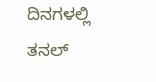ದಿನಗಳಲ್ಲಿ ತನಲ್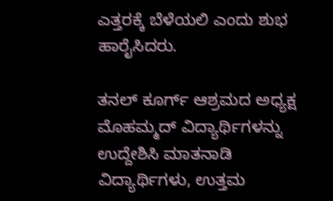ಎತ್ತರಕ್ಕೆ ಬೆಳೆಯಲಿ ಎಂದು ಶುಭ ಹಾರೈಸಿದರು.

ತನಲ್ ಕೂರ್ಗ್ ಆಶ್ರಮದ ಅಧ್ಯಕ್ಷ ಮೊಹಮ್ಮದ್ ವಿದ್ಯಾರ್ಥಿಗಳನ್ನು ಉದ್ದೇಶಿಸಿ ಮಾತನಾಡಿ ವಿದ್ಯಾರ್ಥಿಗಳು, ಉತ್ತಮ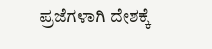ಪ್ರಜೆಗಳಾಗಿ ದೇಶಕ್ಕೆ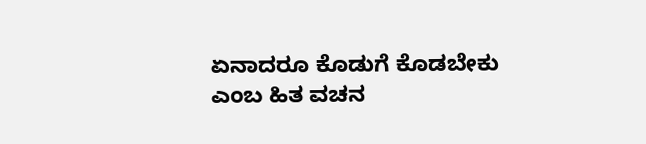ಏನಾದರೂ ಕೊಡುಗೆ ಕೊಡಬೇಕು ಎಂಬ ಹಿತ ವಚನ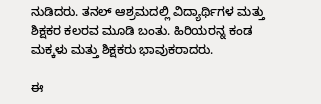ನುಡಿದರು. ತನಲ್ ಆಶ್ರಮದಲ್ಲಿ ವಿದ್ಯಾರ್ಥಿಗಳ ಮತ್ತು ಶಿಕ್ಷಕರ ಕಲರವ ಮೂಡಿ ಬಂತು. ಹಿರಿಯರನ್ನ ಕಂಡ ಮಕ್ಕಳು ಮತ್ತು ಶಿಕ್ಷಕರು ಭಾವುಕರಾದರು.

ಈ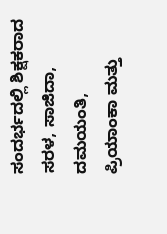ಸಂದರ್ಭದಲ್ಲಿ ಶಿಕ್ಷಕರಾದ ಸರಳ, ಸಾಜಿದಾ, ದಮಯಂತಿ, ಪ್ರಿಯಾಂಕಾ ಮತ್ತು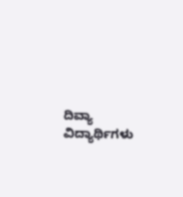ದಿವ್ಯಾ ವಿದ್ಯಾರ್ಥಿಗಳು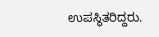ಉಪಸ್ಥಿತರಿದ್ದರು.